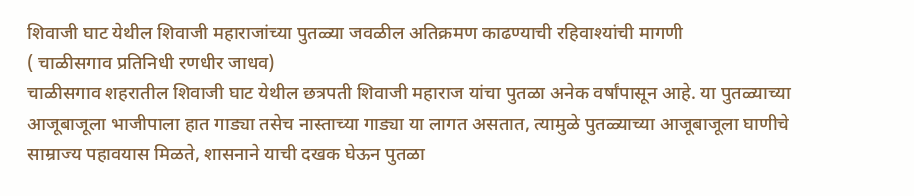शिवाजी घाट येथील शिवाजी महाराजांच्या पुतळ्या जवळील अतिक्रमण काढण्याची रहिवाश्यांची मागणी
( चाळीसगाव प्रतिनिधी रणधीर जाधव)
चाळीसगाव शहरातील शिवाजी घाट येथील छत्रपती शिवाजी महाराज यांचा पुतळा अनेक वर्षांपासून आहे. या पुतळ्याच्या आजूबाजूला भाजीपाला हात गाड्या तसेच नास्ताच्या गाड्या या लागत असतात, त्यामुळे पुतळ्याच्या आजूबाजूला घाणीचे साम्राज्य पहावयास मिळते, शासनाने याची दखक घेऊन पुतळा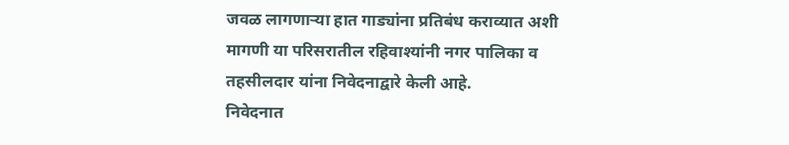जवळ लागणाऱ्या हात गाड्यांना प्रतिबंध कराव्यात अशी मागणी या परिसरातील रहिवाश्यांनी नगर पालिका व तहसीलदार यांना निवेदनाद्वारे केली आहे.
निवेदनात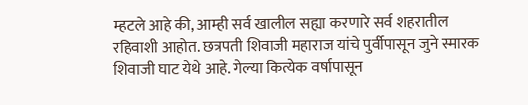म्हटले आहे की, आम्ही सर्व खालील सह्या करणारे सर्व शहरातील रहिवाशी आहोत. छत्रपती शिवाजी महाराज यांचे पुर्वीपासून जुने स्मारक शिवाजी घाट येथे आहे. गेल्या कित्येक वर्षापासून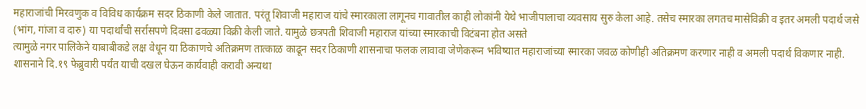महाराजांची मिरवणुक व विविध कार्यक्रम सदर ठिकाणी केले जातात. परंतू शिवाजी महाराज यांचे स्मारकाला लागूनच गावातील काही लोकांनी येथे भाजीपालाचा व्यवसाय सुरु केला आहे. तसेच स्मारका लगतच मासेविक्री व इतर अमली पदार्थ जसे (भांग, गांजा व दारु) या पदार्थांची सर्रासपणे दिवसा ढवळ्या विक्री केली जाते. यामुळे छत्रपती शिवाजी महाराज यांच्या स्मारकाची विटंबना होत असते
त्यामुळे नगर पालिकेने याबाबीकडे लक्ष वेधून या ठिकाणचे अतिक्रमण तात्काळ काढून सदर ठिकाणी शासनाचा फलक लावावा जेणेकरून भविष्यात महाराजांच्या स्मारका जवळ कोणीही अतिक्रमण करणार नाही व अमली पदार्थ विकणार नाही. शासनाने दि.१९ फेब्रुवारी पर्यंत याची दखल घेऊन कार्यवाही करावी अन्यथा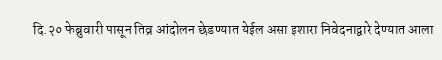दि.२० फेब्रुवारी पासून तिव्र आंदोलन छेडण्यात येईल असा इशारा निवेदनाद्वारे देण्यात आला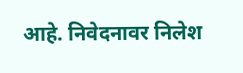आहे. निवेदनावर निलेश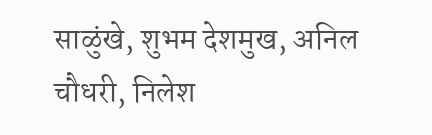साळुंखे, शुभम देशमुख, अनिल चौधरी, निलेश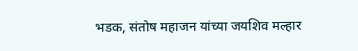भडक, संतोष महाजन यांच्या जयशिव मल्हार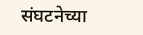संघटनेच्या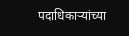पदाधिकाऱ्यांच्या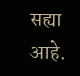सह्या आहे.